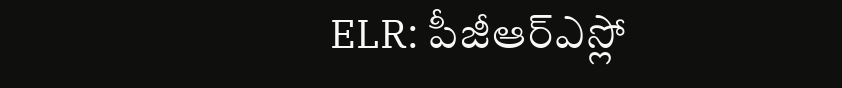ELR: పీజీఆర్ఎస్లో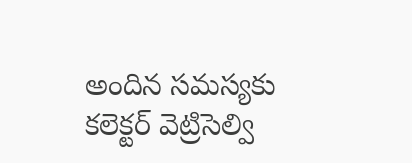అందిన సమస్యకు కలెక్టర్ వెట్రిసెల్వి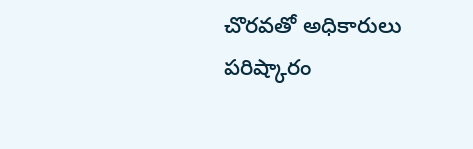చొరవతో అధికారులు పరిష్కారం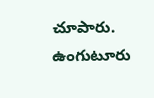చూపారు. ఉంగుటూరు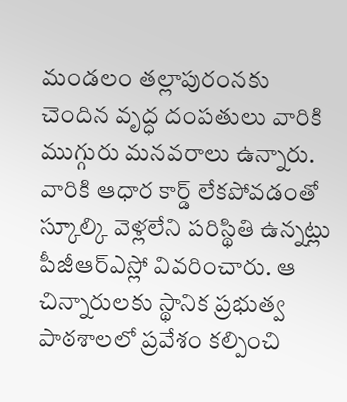మండలం తల్లాపురంనకు చెందిన వృద్ధ దంపతులు వారికి ముగ్గురు మనవరాలు ఉన్నారు. వారికి ఆధార కార్డ్ లేకపోవడంతో స్కూల్కి వెళ్లలేని పరిస్థితి ఉన్నట్లు పీజీఆర్ఎస్లో వివరించారు. ఆ చిన్నారులకు స్థానిక ప్రభుత్వ పాఠశాలలో ప్రవేశం కల్పించి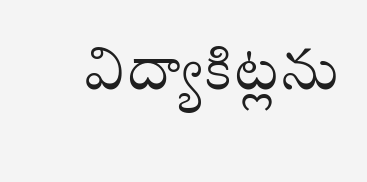విద్యాకిట్లను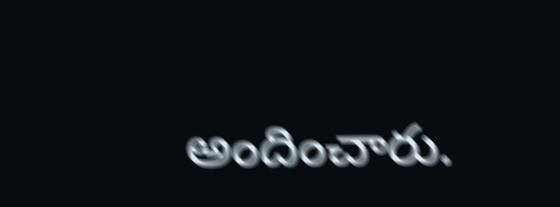అందించారు.